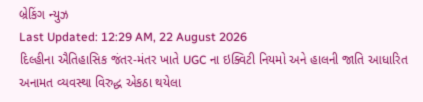બ્રેકિંગ ન્યુઝ
Last Updated: 12:29 AM, 22 August 2026
દિલ્હીના ઐતિહાસિક જંતર-મંતર ખાતે UGC ના ઇક્વિટી નિયમો અને હાલની જાતિ આધારિત અનામત વ્યવસ્થા વિરુદ્ધ એકઠા થયેલા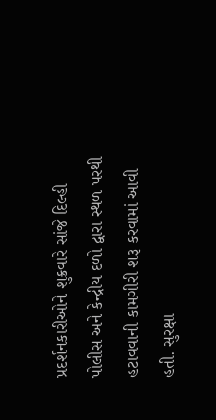પ્રદર્શનકારીઓને શુક્રવારે સાંજે દિલ્હી પોલીસ અને કેન્દ્રીય દળો દ્વારા સ્થળ પરથી હટાવવાની કામગીરી શરૂ કરવામાં આવી હતી. સુરક્ષા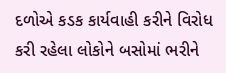દળોએ કડક કાર્યવાહી કરીને વિરોધ કરી રહેલા લોકોને બસોમાં ભરીને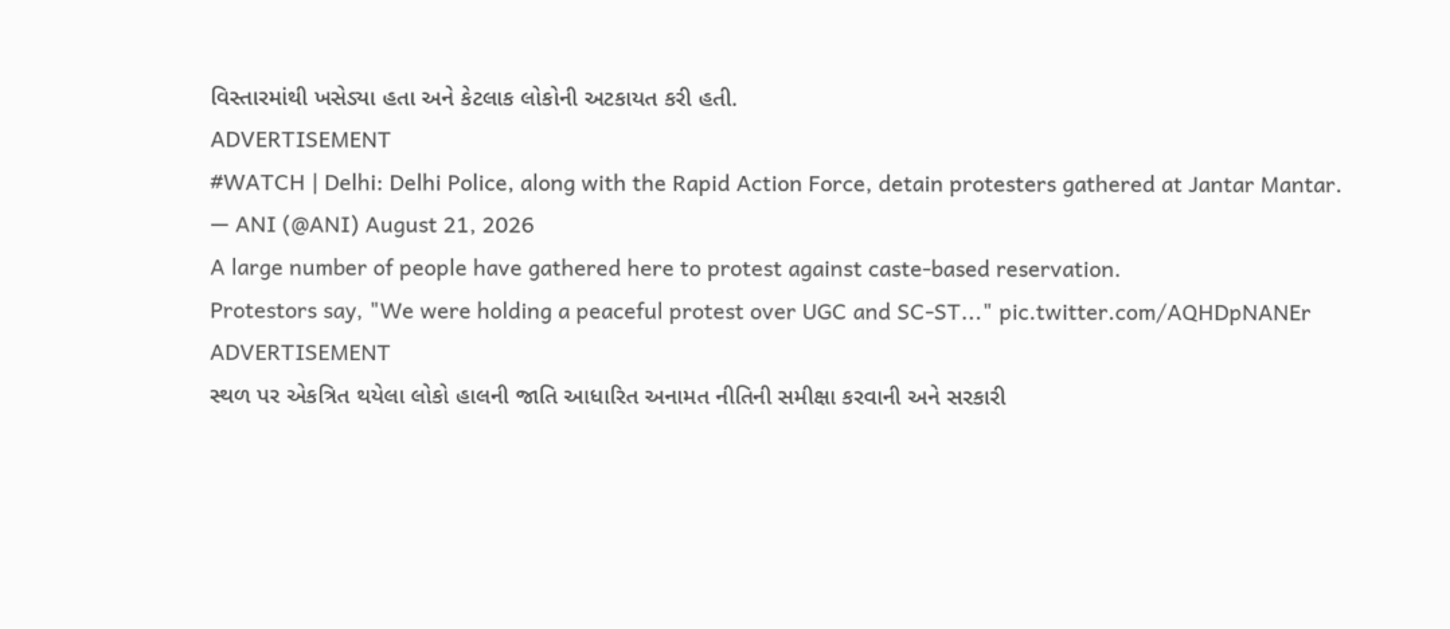વિસ્તારમાંથી ખસેડ્યા હતા અને કેટલાક લોકોની અટકાયત કરી હતી.
ADVERTISEMENT
#WATCH | Delhi: Delhi Police, along with the Rapid Action Force, detain protesters gathered at Jantar Mantar.
— ANI (@ANI) August 21, 2026
A large number of people have gathered here to protest against caste-based reservation.
Protestors say, "We were holding a peaceful protest over UGC and SC-ST..." pic.twitter.com/AQHDpNANEr
ADVERTISEMENT
સ્થળ પર એકત્રિત થયેલા લોકો હાલની જાતિ આધારિત અનામત નીતિની સમીક્ષા કરવાની અને સરકારી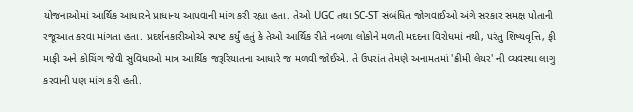યોજનાઓમાં આર્થિક આધારને પ્રાધાન્ય આપવાની માંગ કરી રહ્યા હતા. તેઓ UGC તથા SC-ST સંબંધિત જોગવાઈઓ અંગે સરકાર સમક્ષ પોતાની રજૂઆત કરવા માંગતા હતા. પ્રદર્શનકારીઓએ સ્પષ્ટ કર્યું હતું કે તેઓ આર્થિક રીતે નબળા લોકોને મળતી મદદના વિરોધમાં નથી, પરંતુ શિષ્યવૃત્તિ, ફી માફી અને કોચિંગ જેવી સુવિધાઓ માત્ર આર્થિક જરૂરિયાતના આધારે જ મળવી જોઈએ. તે ઉપરાંત તેમણે અનામતમાં 'ક્રીમી લેયર' ની વ્યવસ્થા લાગુ કરવાની પણ માંગ કરી હતી.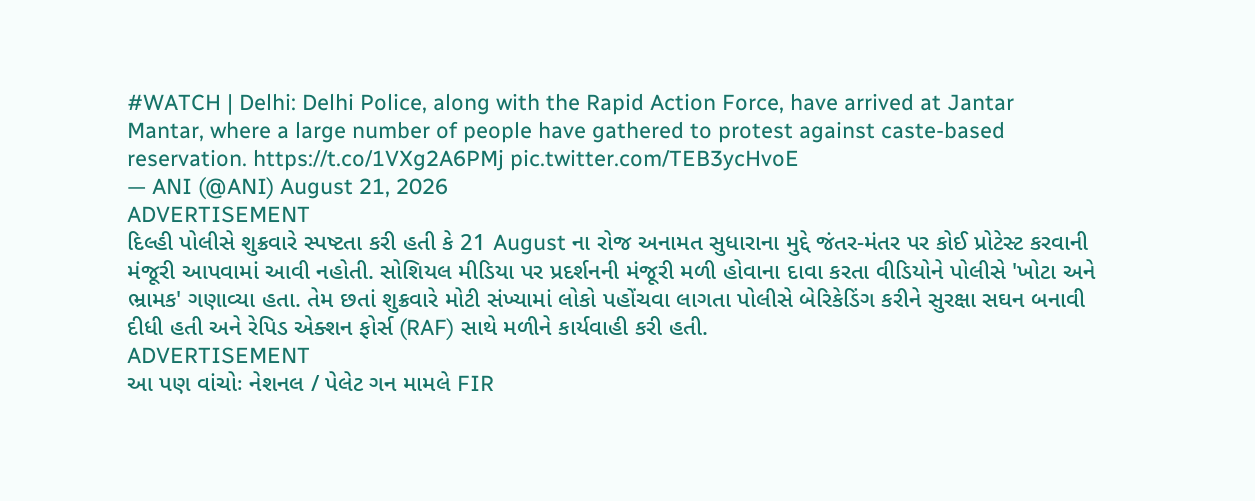#WATCH | Delhi: Delhi Police, along with the Rapid Action Force, have arrived at Jantar Mantar, where a large number of people have gathered to protest against caste-based reservation. https://t.co/1VXg2A6PMj pic.twitter.com/TEB3ycHvoE
— ANI (@ANI) August 21, 2026
ADVERTISEMENT
દિલ્હી પોલીસે શુક્રવારે સ્પષ્ટતા કરી હતી કે 21 August ના રોજ અનામત સુધારાના મુદ્દે જંતર-મંતર પર કોઈ પ્રોટેસ્ટ કરવાની મંજૂરી આપવામાં આવી નહોતી. સોશિયલ મીડિયા પર પ્રદર્શનની મંજૂરી મળી હોવાના દાવા કરતા વીડિયોને પોલીસે 'ખોટા અને ભ્રામક' ગણાવ્યા હતા. તેમ છતાં શુક્રવારે મોટી સંખ્યામાં લોકો પહોંચવા લાગતા પોલીસે બેરિકેડિંગ કરીને સુરક્ષા સઘન બનાવી દીધી હતી અને રેપિડ એક્શન ફોર્સ (RAF) સાથે મળીને કાર્યવાહી કરી હતી.
ADVERTISEMENT
આ પણ વાંચોઃ નેશનલ / પેલેટ ગન મામલે FIR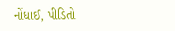નોંધાઈ, પીડિતો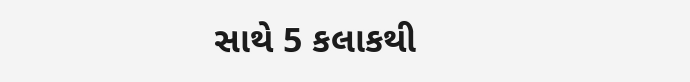સાથે 5 કલાકથી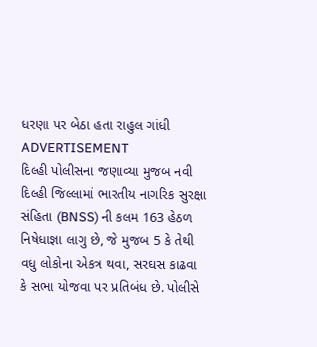ધરણા પર બેઠા હતા રાહુલ ગાંધી
ADVERTISEMENT
દિલ્હી પોલીસના જણાવ્યા મુજબ નવી દિલ્હી જિલ્લામાં ભારતીય નાગરિક સુરક્ષા સંહિતા (BNSS) ની કલમ 163 હેઠળ નિષેધાજ્ઞા લાગુ છે, જે મુજબ 5 કે તેથી વધુ લોકોના એકત્ર થવા, સરઘસ કાઢવા કે સભા યોજવા પર પ્રતિબંધ છે. પોલીસે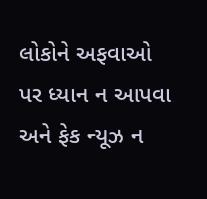લોકોને અફવાઓ પર ધ્યાન ન આપવા અને ફેક ન્યૂઝ ન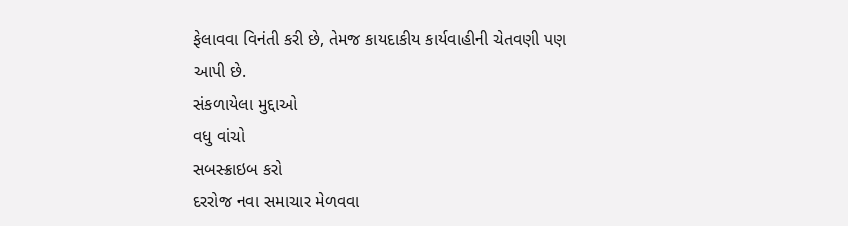ફેલાવવા વિનંતી કરી છે, તેમજ કાયદાકીય કાર્યવાહીની ચેતવણી પણ આપી છે.
સંકળાયેલા મુદ્દાઓ
વધુ વાંચો
સબસ્ક્રાઇબ કરો
દરરોજ નવા સમાચાર મેળવવા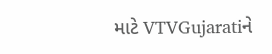માટે VTVGujaratiને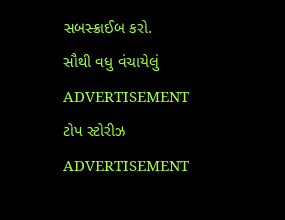સબસ્ક્રાઈબ કરો.
સૌથી વધુ વંચાયેલું
ADVERTISEMENT
ટોપ સ્ટોરીઝ
ADVERTISEMENT